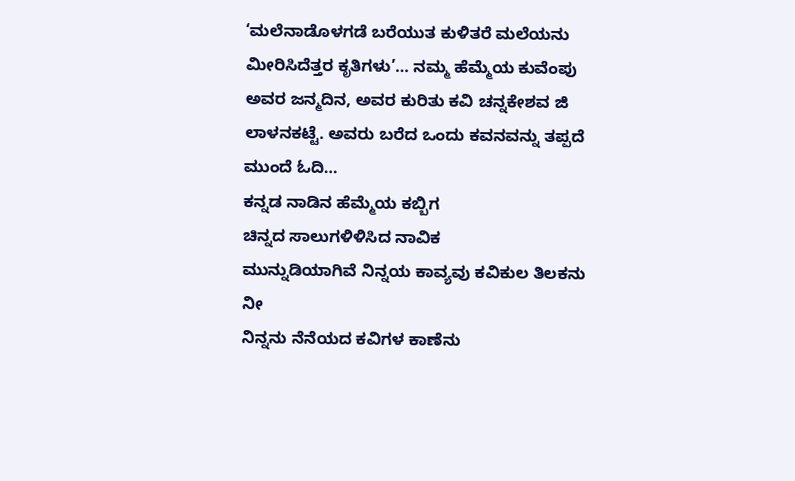‘ಮಲೆನಾಡೊಳಗಡೆ ಬರೆಯುತ ಕುಳಿತರೆ ಮಲೆಯನು ಮೀರಿಸಿದೆತ್ತರ ಕೃತಿಗಳು’… ನಮ್ಮ ಹೆಮ್ಮೆಯ ಕುವೆಂಪು ಅವರ ಜನ್ಮದಿನ, ಅವರ ಕುರಿತು ಕವಿ ಚನ್ನಕೇಶವ ಜಿ ಲಾಳನಕಟ್ಟೆ. ಅವರು ಬರೆದ ಒಂದು ಕವನವನ್ನು ತಪ್ಪದೆ ಮುಂದೆ ಓದಿ…
ಕನ್ನಡ ನಾಡಿನ ಹೆಮ್ಮೆಯ ಕಬ್ಬಿಗ
ಚಿನ್ನದ ಸಾಲುಗಳಿಳಿಸಿದ ನಾವಿಕ
ಮುನ್ನುಡಿಯಾಗಿವೆ ನಿನ್ನಯ ಕಾವ್ಯವು ಕವಿಕುಲ ತಿಲಕನು ನೀ
ನಿನ್ನನು ನೆನೆಯದ ಕವಿಗಳ ಕಾಣೆನು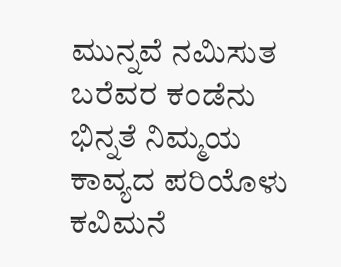ಮುನ್ನವೆ ನಮಿಸುತ ಬರೆವರ ಕಂಡೆನು
ಭಿನ್ನತೆ ನಿಮ್ಮಯ ಕಾವ್ಯದ ಪರಿಯೊಳು ಕವಿಮನೆ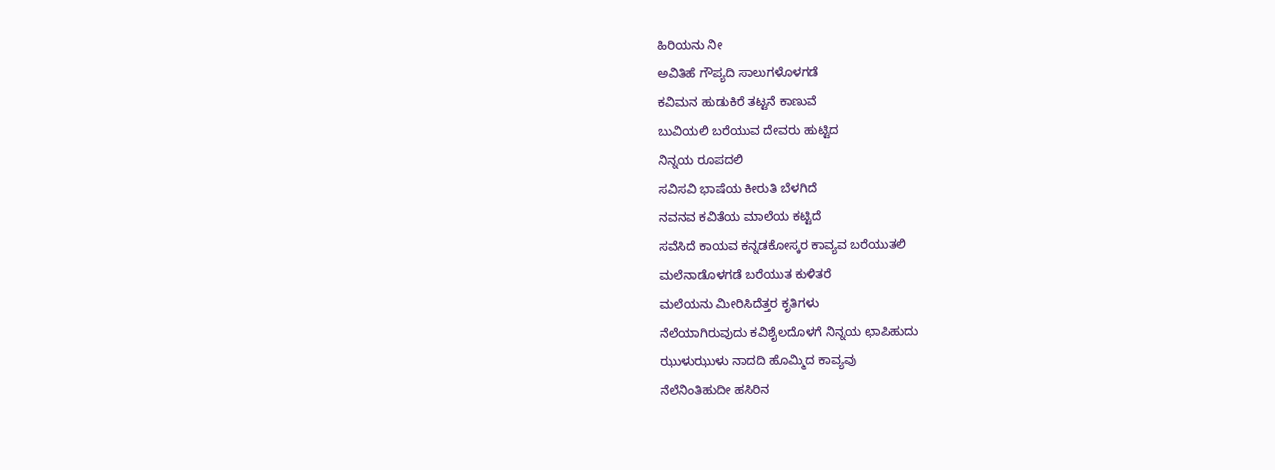ಹಿರಿಯನು ನೀ
ಅವಿತಿಹೆ ಗೌಪ್ಯದಿ ಸಾಲುಗಳೊಳಗಡೆ
ಕವಿಮನ ಹುಡುಕಿರೆ ತಟ್ಟನೆ ಕಾಣುವೆ
ಬುವಿಯಲಿ ಬರೆಯುವ ದೇವರು ಹುಟ್ಟಿದ
ನಿನ್ನಯ ರೂಪದಲಿ
ಸವಿಸವಿ ಭಾಷೆಯ ಕೀರುತಿ ಬೆಳಗಿದೆ
ನವನವ ಕವಿತೆಯ ಮಾಲೆಯ ಕಟ್ಟಿದೆ
ಸವೆಸಿದೆ ಕಾಯವ ಕನ್ನಡಕೋಸ್ಕರ ಕಾವ್ಯವ ಬರೆಯುತಲಿ
ಮಲೆನಾಡೊಳಗಡೆ ಬರೆಯುತ ಕುಳಿತರೆ
ಮಲೆಯನು ಮೀರಿಸಿದೆತ್ತರ ಕೃತಿಗಳು
ನೆಲೆಯಾಗಿರುವುದು ಕವಿಶೈಲದೊಳಗೆ ನಿನ್ನಯ ಛಾಪಿಹುದು
ಝುಳುಝುಳು ನಾದದಿ ಹೊಮ್ಮಿದ ಕಾವ್ಯವು
ನೆಲೆನಿಂತಿಹುದೀ ಹಸಿರಿನ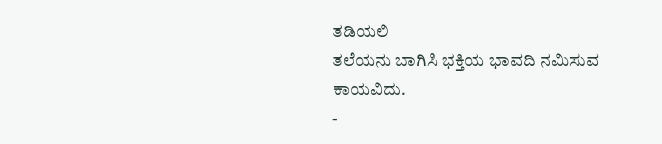ತಡಿಯಲಿ
ತಲೆಯನು ಬಾಗಿಸಿ ಭಕ್ತಿಯ ಭಾವದಿ ನಮಿಸುವ
ಕಾಯವಿದು.
-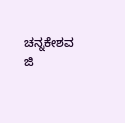ಚನ್ನಕೇಶವ ಜಿ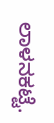ಲಾಳನಕಟ್ಟೆ.